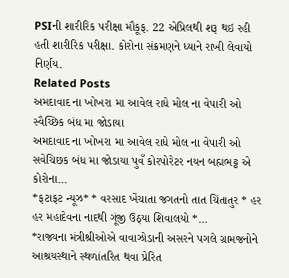PSIની શારીરિક પરીક્ષા મૌકૂફ. 22 એપ્રિલથી શરૂ થઇ રહી હતી શારીરિક પરીક્ષા. કોરોના સંક્રમણને ધ્યાને રાખી લેવાયો નિર્ણય.
Related Posts
અમદાવાદ ના ખોખરા મા આવેલ રાધે મોલ ના વેપારી ઓ સ્વૈચ્છિક બંધ મા જોડાયા
અમદાવાદ ના ખોખરા મા આવેલ રાધે મોલ ના વેપારી ઓ સવેચિછક બંધ મા જોડાયા પુવઁ કોરપોરેટર નયન બહ્મભટ્ટ એ કોરોના…
*ફટાફટ ન્યૂઝ* * વરસાદ ખેંચાતા જગતનો તાત ચિંતાતુર * હર હર મહાદેવના નાદથી ગૂંજી ઉઠ્યા શિવાલયો *…
*રાજ્યના મંત્રીશ્રીઓએ વાવાઝોડાની અસરને પગલે ગ્રામજનોને આશ્રયસ્થાને સ્થળાંતરિત થવા પ્રેરિત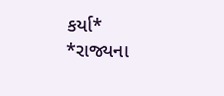કર્યા*
*રાજ્યના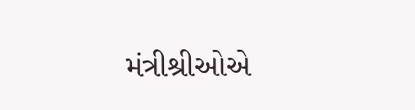મંત્રીશ્રીઓએ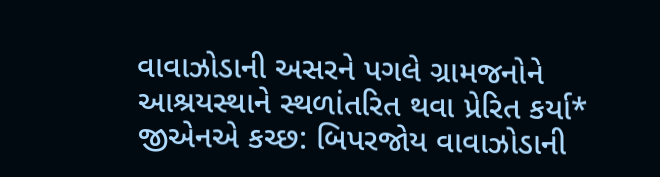વાવાઝોડાની અસરને પગલે ગ્રામજનોને આશ્રયસ્થાને સ્થળાંતરિત થવા પ્રેરિત કર્યા* જીએનએ કચ્છ: બિપરજોય વાવાઝોડાની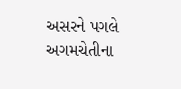અસરને પગલે અગમચેતીના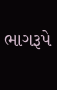ભાગરૂપે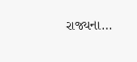રાજ્યના…